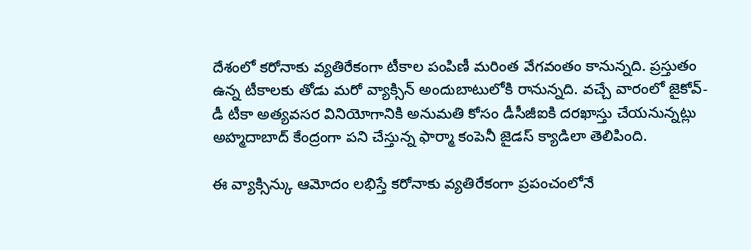దేశంలో కరోనాకు వ్యతిరేకంగా టీకాల పంపిణీ మరింత వేగవంతం కానున్నది. ప్రస్తుతం ఉన్న టీకాలకు తోడు మరో వ్యాక్సిన్ అందుబాటులోకి రానున్నది. వచ్చే వారంలో జైకోవ్-డీ టీకా అత్యవసర వినియోగానికి అనుమతి కోసం డీసీజీఐకి దరఖాస్తు చేయనున్నట్లు అహ్మదాబాద్ కేంద్రంగా పని చేస్తున్న ఫార్మా కంపెనీ జైడస్ క్యాడిలా తెలిపింది.

ఈ వ్యాక్సిన్కు ఆమోదం లభిస్తే కరోనాకు వ్యతిరేకంగా ప్రపంచంలోనే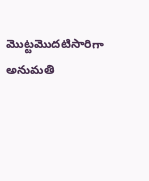మొట్టమొదటిసారిగా అనుమతి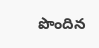పొందిన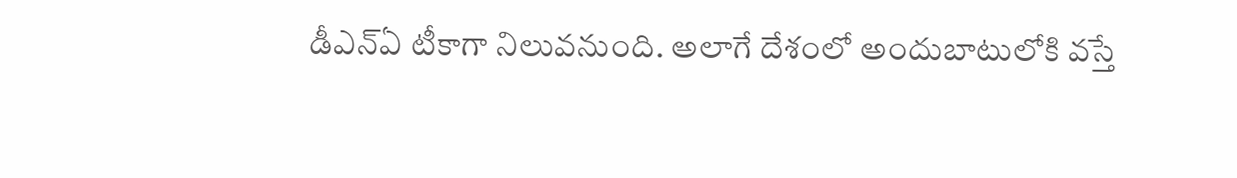డీఎన్ఏ టీకాగా నిలువనుంది. అలాగే దేశంలో అందుబాటులోకి వస్తే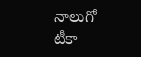నాలుగో టీకా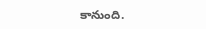కానుంది.